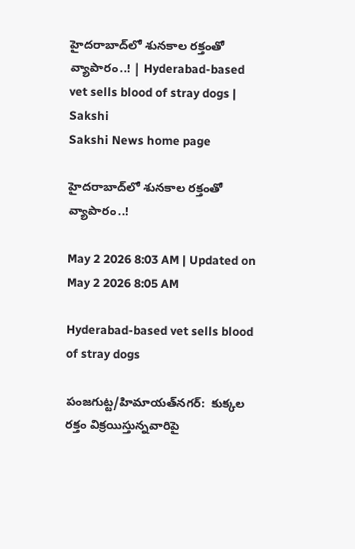హైదరాబాద్‌లో శునకాల రక్తంతో వ్యాపారం..! | Hyderabad-based vet sells blood of stray dogs | Sakshi
Sakshi News home page

హైదరాబాద్‌లో శునకాల రక్తంతో వ్యాపారం..!

May 2 2026 8:03 AM | Updated on May 2 2026 8:05 AM

Hyderabad-based vet sells blood of stray dogs

పంజగుట్ట/హిమాయత్‌నగర్‌:  కుక్కల రక్తం విక్రయిస్తున్నవారిపై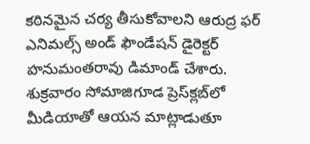కఠినమైన చర్య తీసుకోవాలని ఆరుద్ర ఫర్‌ ఎనిమల్స్‌ అండ్‌ ఫౌండేషన్‌ డైరెక్టర్‌ హనుమంతరావు డిమాండ్‌ చేశారు. శుక్రవారం సోమాజిగూడ ప్రెస్‌క్లబ్‌లో మీడియాతో ఆయన మాట్లాడుతూ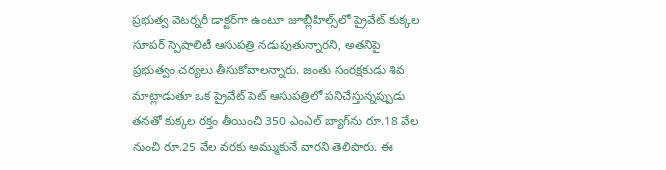ప్రభుత్వ వెటర్నరీ డాక్టర్‌గా ఉంటూ జూబ్లీహిల్స్‌లో ప్రైవేట్‌ కుక్కల సూపర్‌ స్పెషాలిటీ ఆసుపత్రి నడుపుతున్నారని, అతనిపై ప్రభుత్వం చర్యలు తీసుకోవాలన్నారు. జంతు సంరక్షకుడు శివ మాట్లాడుతూ ఒక ప్రైవేట్‌ పెట్‌ ఆసుపత్రిలో పనిచేస్తున్నప్పుడు తనతో కుక్కల రక్తం తీయించి 350 ఎంఎల్‌ బ్యాగ్‌ను రూ.18 వేల నుంచి రూ.25 వేల వరకు అమ్ముకునే వారని తెలిపారు. ఈ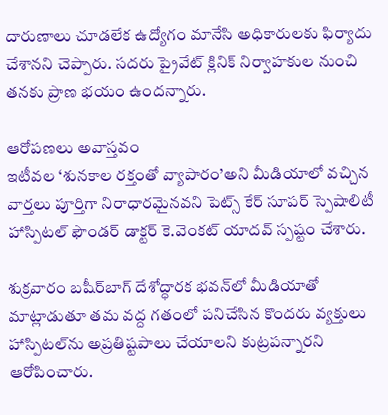దారుణాలు చూడలేక ఉద్యోగం మానేసి అధికారులకు ఫిర్యాదు చేశానని చెప్పారు. సదరు ప్రైవేట్‌ క్లినిక్‌ నిర్వాహకుల నుంచి తనకు ప్రాణ భయం ఉందన్నారు.

ఆరోపణలు అవాస్తవం
ఇటీవల ‘శునకాల రక్తంతో వ్యాపారం’అని మీడియాలో వచ్చిన వార్తలు పూర్తిగా నిరాధారమైనవని పెట్స్‌ కేర్‌ సూపర్‌ స్పెషాలిటీ హాస్పిటల్‌ ఫౌండర్‌ డాక్టర్‌ కె.వెంకట్‌ యాదవ్‌ స్పష్టం చేశారు.

శుక్రవారం బషీర్‌బాగ్‌ దేశోద్ధారక భవన్‌లో మీడియాతో మాట్లాడుతూ తమ వద్ద గతంలో పనిచేసిన కొందరు వ్యక్తులు హాస్పిటల్‌ను అప్రతిష్టపాలు చేయాలని కుట్రపన్నారని ఆరోపించారు.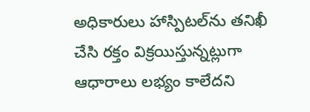అధికారులు హాస్పిటల్‌ను తనిఖీ చేసి రక్తం విక్రయిస్తున్నట్లుగా ఆధారాలు లభ్యం కాలేదని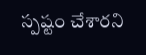స్పష్టం చేశారని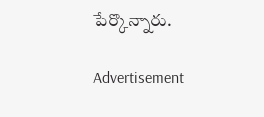పేర్కొన్నారు.

Advertisement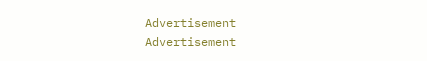Advertisement
Advertisement